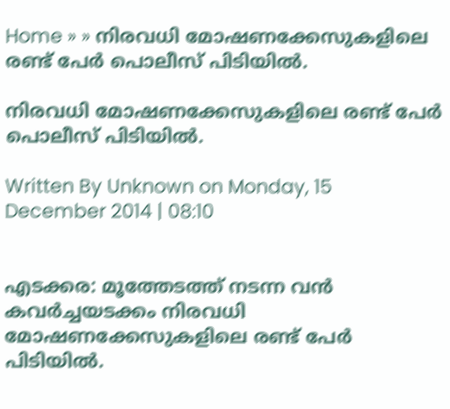Home » » നിരവധി മോഷണക്കേസുകളിലെ രണ്ട്‌ പേര്‍ പൊലീസ്‌ പിടിയില്‍.

നിരവധി മോഷണക്കേസുകളിലെ രണ്ട്‌ പേര്‍ പൊലീസ്‌ പിടിയില്‍.

Written By Unknown on Monday, 15 December 2014 | 08:10


എടക്കര: മൂത്തേടത്ത്‌ നടന്ന വന്‍ കവര്‍ച്ചയടക്കം നിരവധി മോഷണക്കേസുകളിലെ രണ്ട്‌ പേര്‍ പിടിയില്‍.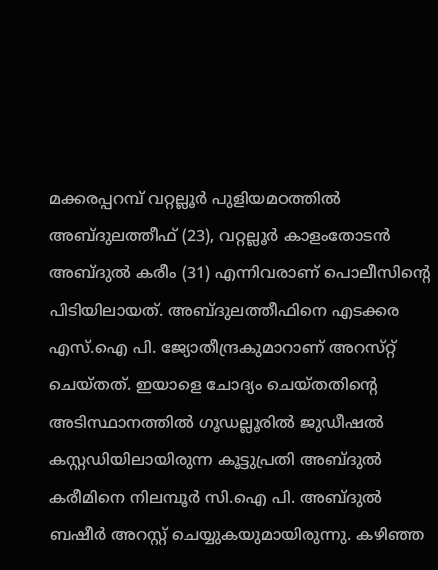മക്കരപ്പറമ്പ്‌ വറ്റല്ലൂര്‍ പുളിയമഠത്തില്‍ അബ്‌ദുലത്തീഫ്‌ (23), വറ്റല്ലൂര്‍ കാളംതോടന്‍ അബ്‌ദുല്‍ കരീം (31) എന്നിവരാണ്‌ പൊലീസിന്റെ പിടിയിലായത്‌. അബ്‌ദുലത്തീഫിനെ എടക്കര എസ്‌.ഐ പി. ജ്യോതീന്ദ്രകുമാറാണ്‌ അറസ്‌റ്റ്‌ ചെയ്‌തത്‌. ഇയാളെ ചോദ്യം ചെയ്‌തതിന്റെ അടിസ്ഥാനത്തില്‍ ഗൂഡല്ലൂരില്‍ ജുഡീഷല്‍ കസ്റ്റഡിയിലായിരുന്ന കൂട്ടുപ്രതി അബ്‌ദുല്‍ കരീമിനെ നിലമ്പൂര്‍ സി.ഐ പി. അബ്‌ദുല്‍ ബഷീര്‍ അറസ്റ്റ്‌ ചെയ്യുകയുമായിരുന്നു. കഴിഞ്ഞ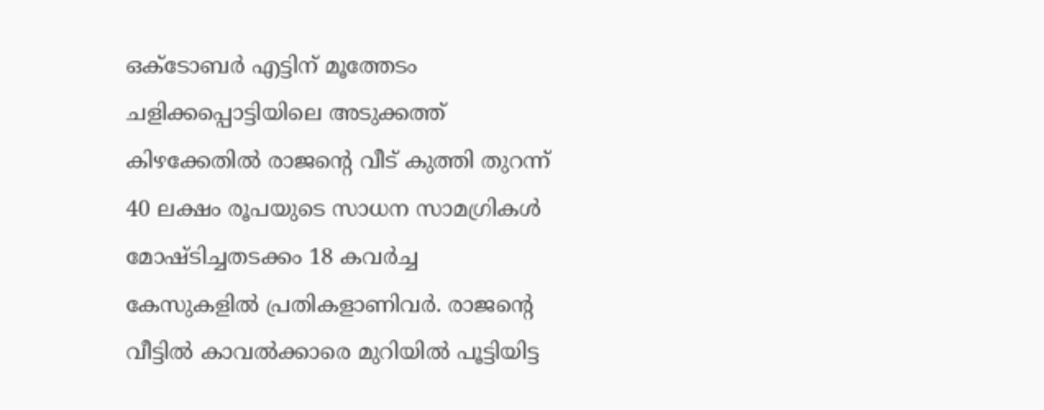ഒക്‌ടോബര്‍ എട്ടിന്‌ മൂത്തേടം ചളിക്കപ്പൊട്ടിയിലെ അടുക്കത്ത്‌ കിഴക്കേതില്‍ രാജന്റെ വീട്‌ കുത്തി തുറന്ന്‌ 40 ലക്ഷം രൂപയുടെ സാധന സാമഗ്രികള്‍ മോഷ്‌ടിച്ചതടക്കം 18 കവര്‍ച്ച കേസുകളില്‍ പ്രതികളാണിവര്‍. രാജന്റെ വീട്ടില്‍ കാവല്‍ക്കാരെ മുറിയില്‍ പൂട്ടിയിട്ട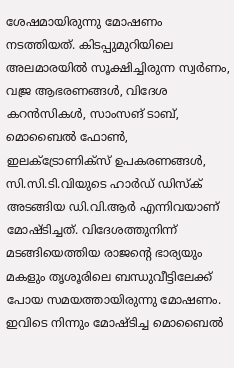ശേഷമായിരുന്നു മോഷണം നടത്തിയത്‌. കിടപ്പുമുറിയിലെ അലമാരയില്‍ സൂക്ഷിച്ചിരുന്ന സ്വര്‍ണം, വജ്ര ആഭരണങ്ങള്‍, വിദേശ കറന്‍സികള്‍, സാംസങ്‌ ടാബ്‌, മൊബൈല്‍ ഫോണ്‍, ഇലക്‌ട്രോണിക്‌സ്‌ ഉപകരണങ്ങള്‍, സി.സി.ടി.വിയുടെ ഹാര്‍ഡ്‌ ഡിസ്‌ക്‌ അടങ്ങിയ ഡി.വി.ആര്‍ എന്നിവയാണ്‌ മോഷ്‌ടിച്ചത്‌. വിദേശത്തുനിന്ന്‌ മടങ്ങിയെത്തിയ രാജന്റെ ഭാര്യയും മകളും തൃശൂരിലെ ബന്ധുവീട്ടിലേക്ക്‌ പോയ സമയത്തായിരുന്നു മോഷണം. ഇവിടെ നിന്നും മോഷ്‌ടിച്ച മൊബൈല്‍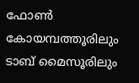ഫോണ്‍ കോയമ്പത്തൂരിലും ടാബ്‌ മൈസൂരിലും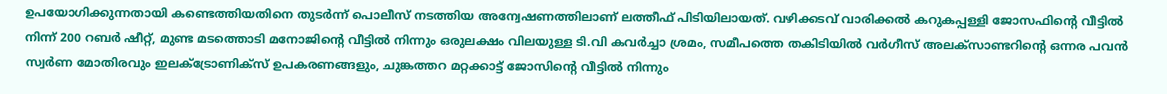ഉപയോഗിക്കുന്നതായി കണ്ടെത്തിയതിനെ തുടര്‍ന്ന്‌ പൊലീസ്‌ നടത്തിയ അന്വേഷണത്തിലാണ്‌ ലത്തീഫ്‌ പിടിയിലായത്‌. വഴിക്കടവ്‌ വാരിക്കല്‍ കറുകപ്പള്ളി ജോസഫിന്റെ വീട്ടില്‍ നിന്ന്‌ 200 റബര്‍ ഷീറ്റ്‌, മുണ്ട മടത്തൊടി മനോജിന്റെ വീട്ടില്‍ നിന്നും ഒരുലക്ഷം വിലയുള്ള ടി.വി കവര്‍ച്ചാ ശ്രമം, സമീപത്തെ തകിടിയില്‍ വര്‍ഗീസ്‌ അലക്‌സാണ്ടറിന്റെ ഒന്നര പവന്‍ സ്വര്‍ണ മോതിരവും ഇലക്‌ട്രോണിക്‌സ്‌ ഉപകരണങ്ങളും, ചുങ്കത്തറ മറ്റക്കാട്ട്‌ ജോസിന്റെ വീട്ടില്‍ നിന്നും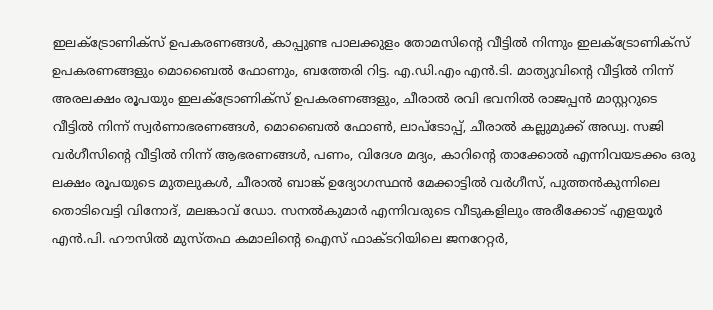ഇലക്‌ട്രോണിക്‌സ്‌ ഉപകരണങ്ങള്‍, കാപ്പുണ്ട പാലക്കുളം തോമസിന്റെ വീട്ടില്‍ നിന്നും ഇലക്‌ട്രോണിക്‌സ്‌ ഉപകരണങ്ങളും മൊബൈല്‍ ഫോണും, ബത്തേരി റിട്ട. എ.ഡി.എം എന്‍.ടി. മാത്യുവിന്റെ വീട്ടില്‍ നിന്ന്‌ അരലക്ഷം രൂപയും ഇലക്‌ട്രോണിക്‌സ്‌ ഉപകരണങ്ങളും, ചീരാല്‍ രവി ഭവനില്‍ രാജപ്പന്‍ മാസ്റ്ററുടെ വീട്ടില്‍ നിന്ന്‌ സ്വര്‍ണാഭരണങ്ങള്‍, മൊബൈല്‍ ഫോണ്‍, ലാപ്‌ടോപ്പ്‌, ചീരാല്‍ കല്ലുമുക്ക്‌ അഡ്വ. സജി വര്‍ഗീസിന്റെ വീട്ടില്‍ നിന്ന്‌ ആഭരണങ്ങള്‍, പണം, വിദേശ മദ്യം, കാറിന്റെ താക്കോല്‍ എന്നിവയടക്കം ഒരു ലക്ഷം രൂപയുടെ മുതലുകള്‍, ചീരാല്‍ ബാങ്ക്‌ ഉദ്യോഗസ്ഥന്‍ മേക്കാട്ടില്‍ വര്‍ഗീസ്‌, പുത്തന്‍കുന്നിലെ തൊടിവെട്ടി വിനോദ്‌, മലങ്കാവ്‌ ഡോ. സനല്‍കുമാര്‍ എന്നിവരുടെ വീടുകളിലും അരീക്കോട്‌ എളയൂര്‍ എന്‍.പി. ഹൗസില്‍ മുസ്‌തഫ കമാലിന്റെ ഐസ്‌ ഫാക്‌ടറിയിലെ ജനറേറ്റര്‍,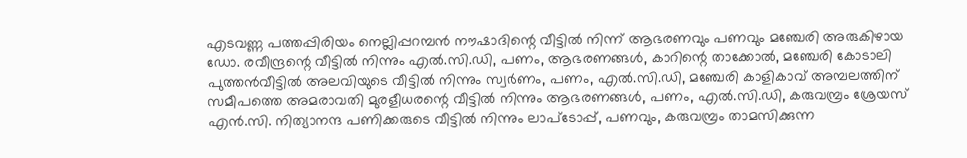എടവണ്ണ പത്തപ്പിരിയം നെല്ലിപ്പറമ്പന്‍ നൗഷാദിന്റെ വീട്ടില്‍ നിന്ന്‌ ആഭരണവും പണവും മഞ്ചേരി അരുകിഴായ ഡോ. രവീന്ദ്രന്റെ വീട്ടില്‍ നിന്നും എല്‍.സി.ഡി, പണം, ആഭരണങ്ങള്‍, കാറിന്റെ താക്കോല്‍, മഞ്ചേരി കോടാലി പുത്തന്‍വീട്ടില്‍ അലവിയുടെ വീട്ടില്‍ നിന്നും സ്വര്‍ണം, പണം, എല്‍.സി.ഡി, മഞ്ചേരി കാളികാവ്‌ അമ്പലത്തിന്‌ സമീപത്തെ അമരാവതി മുരളീധരന്റെ വീട്ടില്‍ നിന്നും ആഭരണങ്ങള്‍, പണം, എല്‍.സി.ഡി, കരുവമ്പ്രം ശ്രേയസ്‌ എന്‍.സി. നിത്യാനന്ദ പണിക്കരുടെ വീട്ടില്‍ നിന്നും ലാപ്‌ടോപ്പ്‌, പണവും, കരുവമ്പ്രം താമസിക്കുന്ന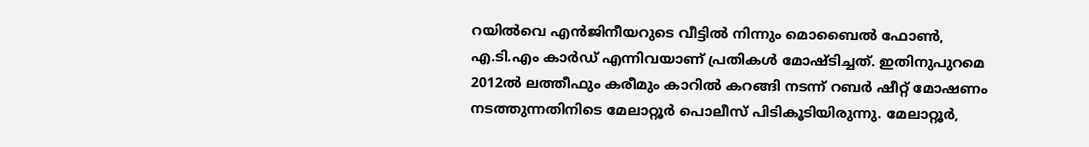റയില്‍വെ എന്‍ജിനീയറുടെ വീട്ടില്‍ നിന്നും മൊബൈല്‍ ഫോണ്‍, എ.ടി.എം കാര്‍ഡ്‌ എന്നിവയാണ്‌ പ്രതികള്‍ മോഷ്‌ടിച്ചത്‌. ഇതിനുപുറമെ 2012ല്‍ ലത്തീഫും കരീമും കാറില്‍ കറങ്ങി നടന്ന്‌ റബര്‍ ഷീറ്റ്‌ മോഷണം നടത്തുന്നതിനിടെ മേലാറ്റൂര്‍ പൊലീസ്‌ പിടികൂടിയിരുന്നു. മേലാറ്റൂര്‍,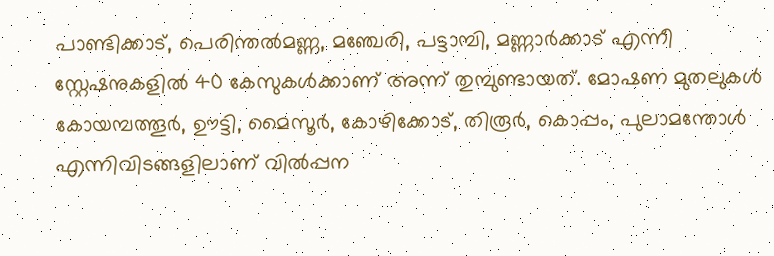പാണ്ടിക്കാട്‌, പെരിന്തല്‍മണ്ണ, മഞ്ചേരി, പട്ടാമ്പി, മണ്ണാര്‍ക്കാട്‌ എന്നീ സ്റ്റേഷനുകളില്‍ 40 കേസുകള്‍ക്കാണ്‌ അന്ന്‌ തുമ്പുണ്ടായത്‌. മോഷണ മുതലുകള്‍ കോയമ്പത്തൂര്‍, ഊട്ടി, മൈസൂര്‍, കോഴിക്കോട്‌, തിരൂര്‍, കൊപ്പം, പുലാമന്തോള്‍ എന്നിവിടങ്ങളിലാണ്‌ വില്‍പ്പന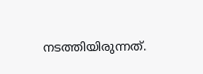നടത്തിയിരുന്നത്‌.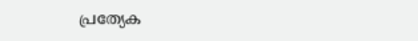പ്രത്യേക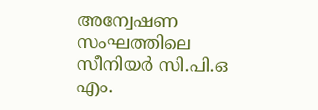അന്വേഷണ സംഘത്തിലെ സീനിയര്‍ സി.പി.ഒ എം.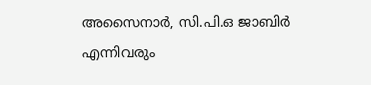അസൈനാര്‍, സി.പി.ഒ ജാബിര്‍ എന്നിവരും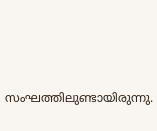സംഘത്തിലുണ്ടായിരുന്നു.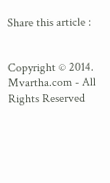Share this article :


Copyright © 2014. Mvartha.com - All Rights Reserved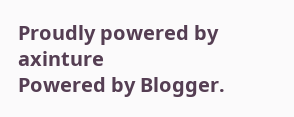Proudly powered by axinture
Powered by Blogger.